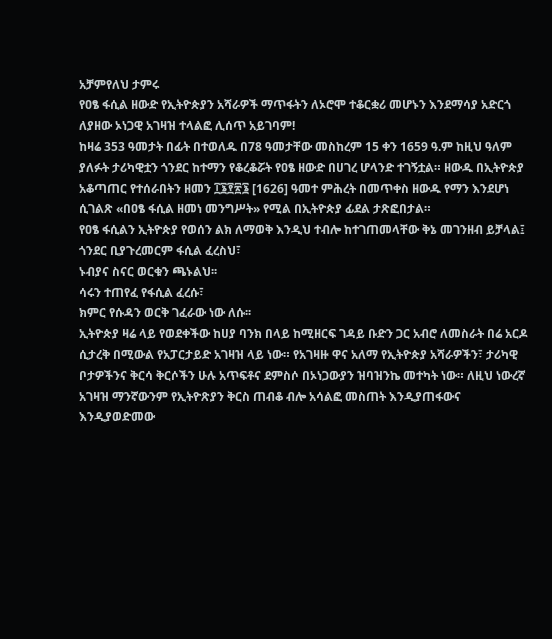አቻምየለህ ታምሩ
የዐፄ ፋሲል ዘውድ የኢትዮጵያን አሻራዎች ማጥፋትን ለኦሮሞ ተቆርቋሪ መሆኑን እንደማሳያ አድርጎ ለያዘው ኦነጋዊ አገዛዝ ተላልፎ ሊሰጥ አይገባም!
ከዛሬ 353 ዓመታት በፊት በተወለዱ በ78 ዓመታቸው መስከረም 15 ቀን 1659 ዓ.ም ከዚህ ዓለም ያለፉት ታሪካዊቷን ጎንደር ከተማን የቆረቆሯት የዐፄ ዘውድ በሀገረ ሆላንድ ተገኝቷል። ዘውዱ በኢትዮጵያ አቆጣጠር የተሰራበትን ዘመን ፲፮፻፳፮ [1626] ዓመተ ምሕረት በመጥቀስ ዘውዱ የማን እንደሆነ ሲገልጽ «በዐፄ ፋሲል ዘመነ መንግሥት» የሚል በኢትዮጵያ ፊደል ታጽፎበታል።
የዐፄ ፋሲልን ኢትዮጵያ የወሰን ልክ ለማወቅ እንዲህ ተብሎ ከተገጠመላቸው ቅኔ መገንዘብ ይቻላል፤
ጎንደር ቢያጉረመርም ፋሲል ፈረስህ፣
ኑብያና ስናር ወርቁን ጫኑልህ፡፡
ሳሩን ተጠየፈ የፋሲል ፈረሱ፣
ክምር የሱዳን ወርቅ ገፈራው ነው ለሱ፡፡
ኢትዮጵያ ዛሬ ላይ የወደቀችው ከሀያ ባንክ በላይ ከሚዘርፍ ገዳይ ቡድን ጋር አብሮ ለመስራት በሬ አርዶ ሲታረቅ በሚውል የአፓርታይድ አገዛዝ ላይ ነው። የአገዛዙ ዋና አለማ የኢትዮጵያ አሻራዎችን፣ ታሪካዊ ቦታዎችንና ቅርሳ ቅርሶችን ሁሉ አጥፍቶና ደምስሶ በኦነጋውያን ዝባዝንኬ መተካት ነው። ለዚህ ነውረኛ አገዛዝ ማንኛውንም የኢትዮጽያን ቅርስ ጠብቆ ብሎ አሳልፎ መስጠት እንዲያጠፋውና እንዲያወድመው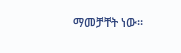ማመቻቸት ነው።